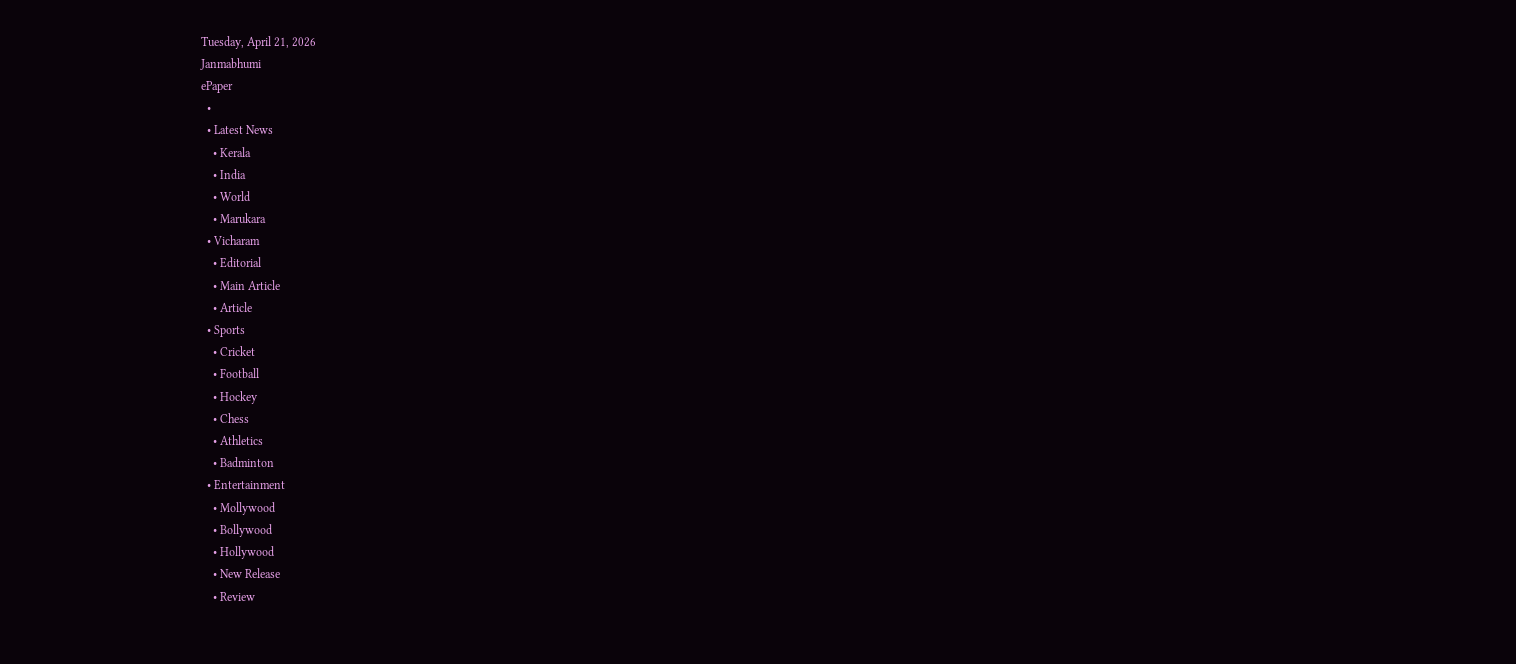Tuesday, April 21, 2026
Janmabhumi
ePaper
  •
  • Latest News
    • Kerala
    • India
    • World
    • Marukara
  • Vicharam
    • Editorial
    • Main Article
    • Article
  • Sports
    • Cricket
    • Football
    • Hockey
    • Chess
    • Athletics
    • Badminton
  • Entertainment
    • Mollywood
    • Bollywood
    • Hollywood
    • New Release
    • Review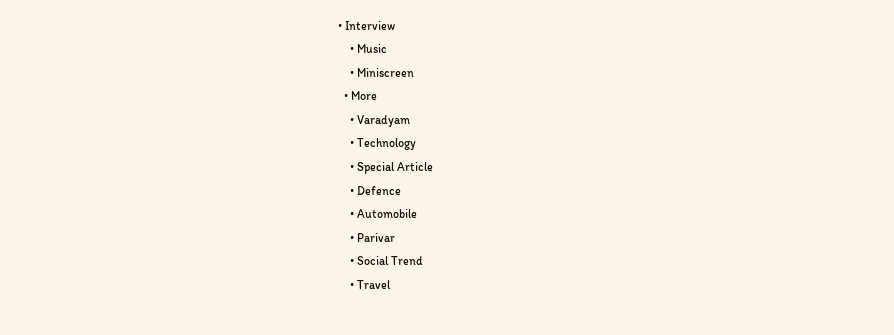• Interview
    • Music
    • Miniscreen
  • More
    • Varadyam
    • Technology
    • Special Article
    • Defence
    • Automobile
    • Parivar
    • Social Trend
    • Travel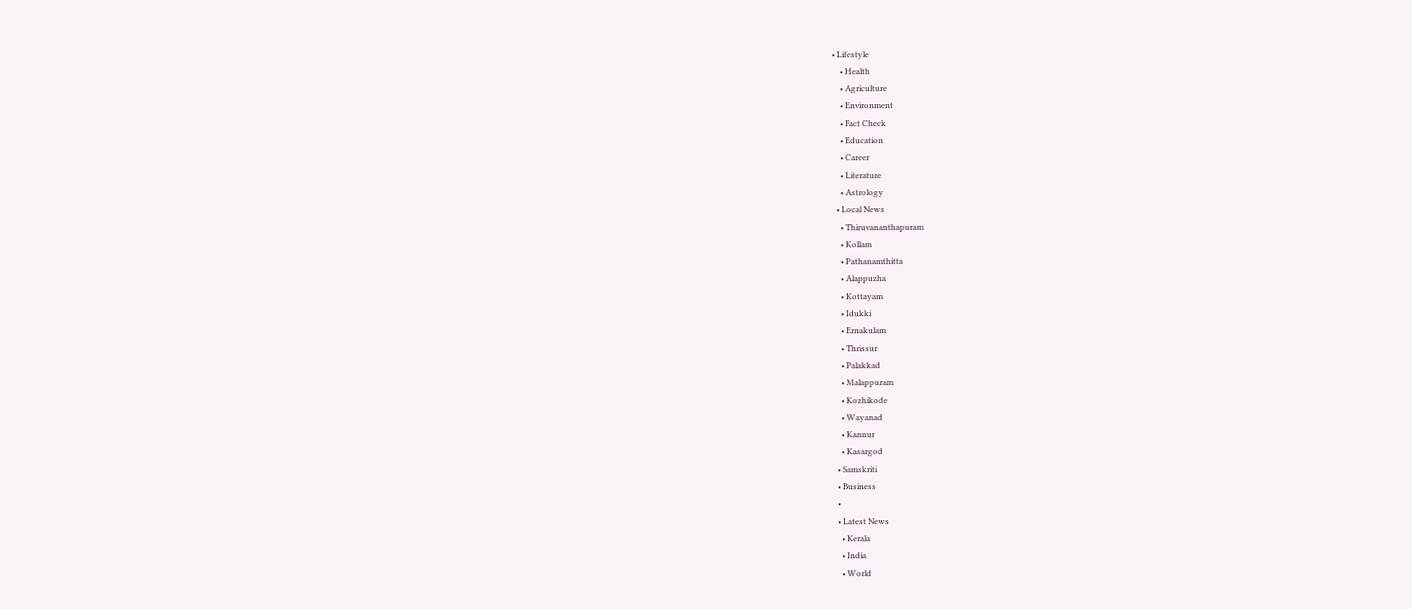• Lifestyle
    • Health
    • Agriculture
    • Environment
    • Fact Check
    • Education
    • Career
    • Literature
    • Astrology
  • Local News
    • Thiruvananthapuram
    • Kollam
    • Pathanamthitta
    • Alappuzha
    • Kottayam
    • Idukki
    • Ernakulam
    • Thrissur
    • Palakkad
    • Malappuram
    • Kozhikode
    • Wayanad
    • Kannur
    • Kasargod
  • Samskriti
  • Business
  •
  • Latest News
    • Kerala
    • India
    • World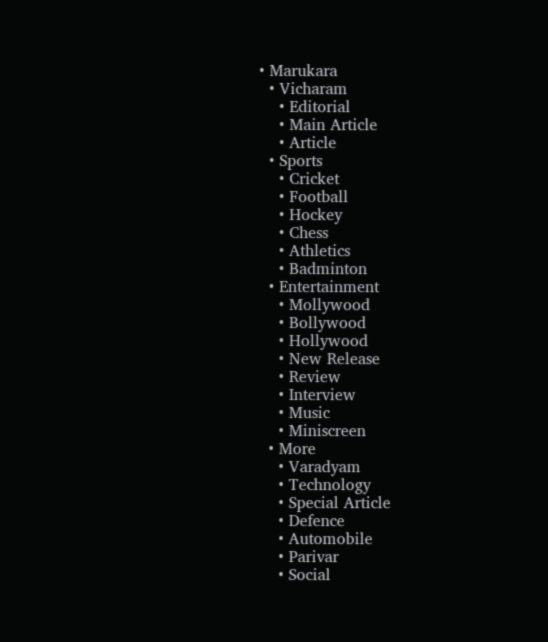• Marukara
  • Vicharam
    • Editorial
    • Main Article
    • Article
  • Sports
    • Cricket
    • Football
    • Hockey
    • Chess
    • Athletics
    • Badminton
  • Entertainment
    • Mollywood
    • Bollywood
    • Hollywood
    • New Release
    • Review
    • Interview
    • Music
    • Miniscreen
  • More
    • Varadyam
    • Technology
    • Special Article
    • Defence
    • Automobile
    • Parivar
    • Social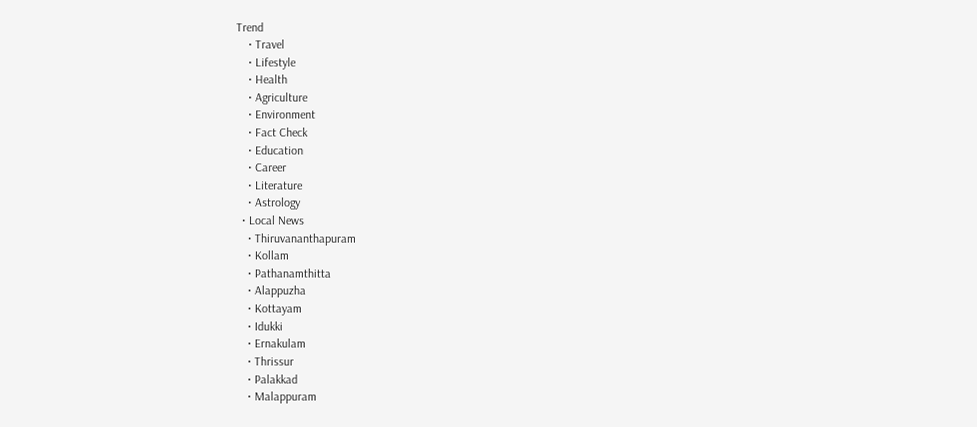Trend
    • Travel
    • Lifestyle
    • Health
    • Agriculture
    • Environment
    • Fact Check
    • Education
    • Career
    • Literature
    • Astrology
  • Local News
    • Thiruvananthapuram
    • Kollam
    • Pathanamthitta
    • Alappuzha
    • Kottayam
    • Idukki
    • Ernakulam
    • Thrissur
    • Palakkad
    • Malappuram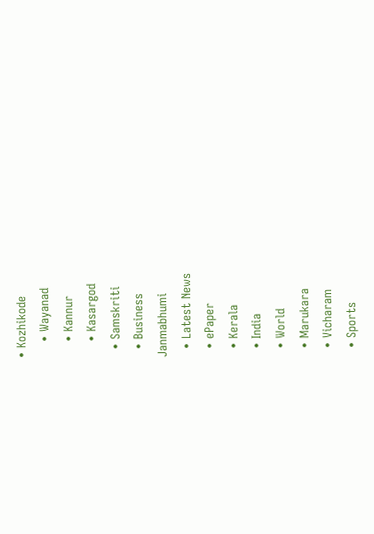• Kozhikode
    • Wayanad
    • Kannur
    • Kasargod
  • Samskriti
  • Business
Janmabhumi
  • Latest News
  • ePaper
  • Kerala
  • India
  • World
  • Marukara
  • Vicharam
  • Sports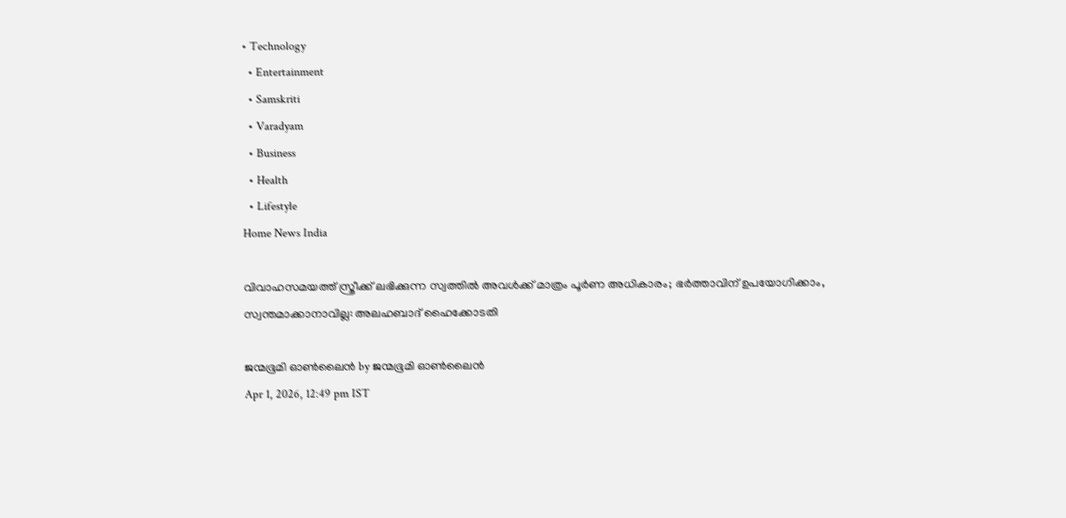• Technology
  • Entertainment
  • Samskriti
  • Varadyam
  • Business
  • Health
  • Lifestyle
Home News India

വിവാഹസമയത്ത് സ്ത്രീക്ക് ലഭിക്കുന്ന സ്വത്തിൽ അവൾക്ക് മാത്രം പൂർണ അധികാരം; ഭർത്താവിന് ഉപയോഗിക്കാം, സ്വന്തമാക്കാനാവില്ല: അലഹബാദ് ഹൈക്കോടതി

ജന്മഭൂമി ഓണ്‍ലൈന്‍ by ജന്മഭൂമി ഓണ്‍ലൈന്‍
Apr 1, 2026, 12:49 pm IST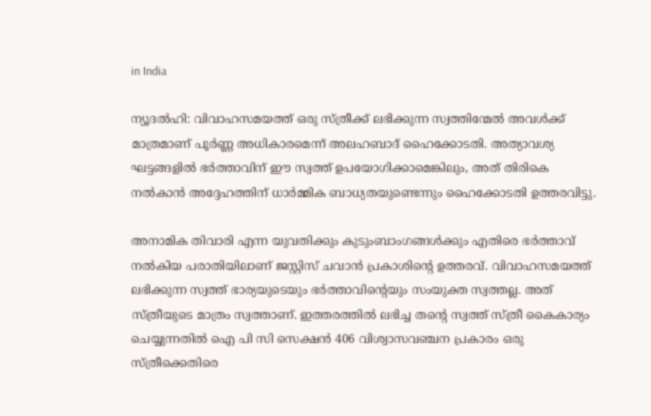in India

ന്യൂദൽഹി: വിവാഹസമയത്ത് ഒരു സ്ത്രീക്ക് ലഭിക്കുന്ന സ്വത്തിന്മേൽ അവൾക്ക് മാത്രമാണ് പൂർണ്ണ അധികാരമെന്ന് അലഹബാദ് ഹൈക്കോടതി. അത്യാവശ്യ ഘട്ടങ്ങളിൽ ഭർത്താവിന് ഈ സ്വത്ത് ഉപയോഗിക്കാമെങ്കിലും, അത് തിരികെ നൽകാൻ അദ്ദേഹത്തിന് ധാർമ്മിക ബാധ്യതയുണ്ടെന്നും ഹൈക്കോടതി ഉത്തരവിട്ടു.

അനാമിക തിവാരി എന്ന യുവതിക്കും കുടുംബാംഗങ്ങൾക്കും എതിരെ ഭർത്താവ് നൽകിയ പരാതിയിലാണ് ജസ്റ്റിസ് ചവാൻ പ്രകാശിന്റെ ഉത്തരവ്. വിവാഹസമയത്ത് ലഭിക്കുന്ന സ്വത്ത് ഭാര്യയുടെയും ഭർത്താവിന്റെയും സംയുക്ത സ്വത്തല്ല. അത് സ്ത്രീയുടെ മാത്രം സ്വത്താണ്. ഇത്തരത്തിൽ ലഭിച്ച തന്റെ സ്വത്ത് സ്ത്രീ കൈകാര്യം ചെയ്യുന്നതിൽ ഐ പി സി സെക്ഷൻ 406 വിശ്വാസവഞ്ചന പ്രകാരം ഒരു സ്ത്രീക്കെതിരെ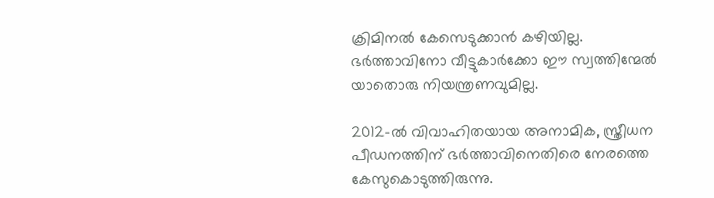ക്രിമിനൽ കേസെടുക്കാൻ കഴിയില്ല. ഭർത്താവിനോ വീട്ടുകാർക്കോ ഈ സ്വത്തിന്മേൽ യാതൊരു നിയന്ത്രണവുമില്ല.

2012-ൽ വിവാഹിതയായ അനാമിക, സ്ത്രീധന പീഡനത്തിന് ഭർത്താവിനെതിരെ നേരത്തെ കേസുകൊടുത്തിരുന്നു.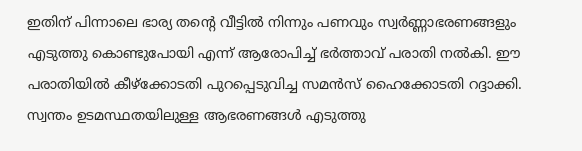ഇതിന് പിന്നാലെ ഭാര്യ തന്റെ വീട്ടിൽ നിന്നും പണവും സ്വർണ്ണാഭരണങ്ങളും എടുത്തു കൊണ്ടുപോയി എന്ന് ആരോപിച്ച് ഭർത്താവ് പരാതി നൽകി. ഈ പരാതിയിൽ കീഴ്‌ക്കോടതി പുറപ്പെടുവിച്ച സമൻസ് ഹൈക്കോടതി റദ്ദാക്കി. സ്വന്തം ഉടമസ്ഥതയിലുള്ള ആഭരണങ്ങൾ എടുത്തു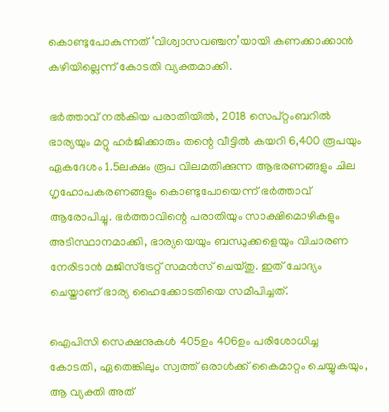കൊണ്ടുപോകുന്നത് ‘വിശ്വാസവഞ്ചന’യായി കണക്കാക്കാൻ കഴിയില്ലെന്ന് കോടതി വ്യക്തമാക്കി.

ഭർത്താവ് നൽകിയ പരാതിയിൽ, 2018 സെപ്റ്റംബറിൽ ഭാര്യയും മറ്റു ഹർജിക്കാരും തന്റെ വീട്ടിൽ കയറി 6,400 രൂപയും ഏകദേശം 1.5ലക്ഷം രൂപ വിലമതിക്കുന്ന ആഭരണങ്ങളും ചില ഗൃഹോപകരണങ്ങളും കൊണ്ടുപോയെന്ന് ഭര്‍ത്താവ് ആരോപിച്ചു. ഭർത്താവിന്റെ പരാതിയും സാക്ഷിമൊഴികളും അടിസ്ഥാനമാക്കി, ഭാര്യയെയും ബന്ധുക്കളെയും വിചാരണ നേരിടാൻ മജിസ്ട്രേറ്റ് സമൻസ് ചെയ്തു. ഇത് ചോദ്യം ചെയ്താണ് ഭാര്യ ഹൈക്കോടതിയെ സമീപിച്ചത്.

ഐപിസി സെക്ഷനുകൾ 405ഉം 406ഉം പരിശോധിച്ച കോടതി, ഏതെങ്കിലും സ്വത്ത് ഒരാൾക്ക് കൈമാറ്റം ചെയ്യുകയും, ആ വ്യക്തി അത്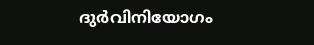ദുർവിനിയോഗം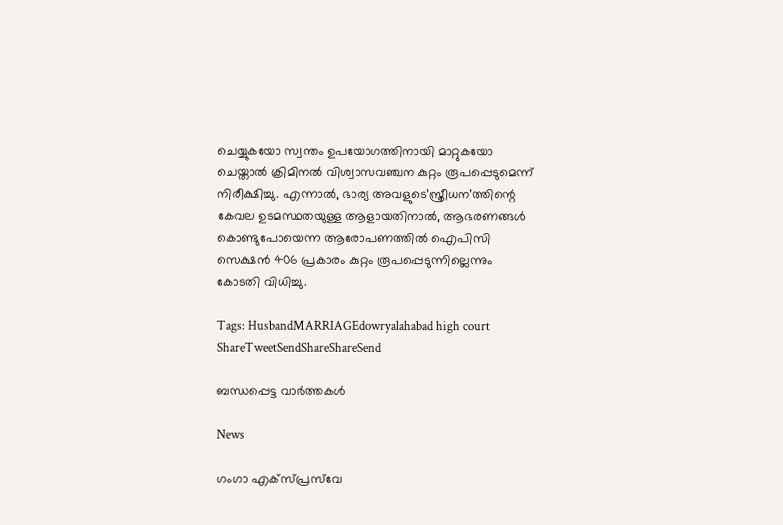ചെയ്യുകയോ സ്വന്തം ഉപയോഗത്തിനായി മാറ്റുകയോ ചെയ്താൽ ക്രിമിനൽ വിശ്വാസവഞ്ചന കുറ്റം രൂപപ്പെടുമെന്ന് നിരീക്ഷിച്ചു. എന്നാൽ, ഭാര്യ അവളുടെ’സ്ത്രീധന’ത്തിന്റെ കേവല ഉടമസ്ഥതയുള്ള ആളായതിനാൽ, ആഭരണങ്ങൾ കൊണ്ടുപോയെന്ന ആരോപണത്തിൽ ഐപിസി സെക്ഷൻ 406 പ്രകാരം കുറ്റം രൂപപ്പെടുന്നില്ലെന്നും കോടതി വിധിച്ചു.

Tags: HusbandMARRIAGEdowryalahabad high court
ShareTweetSendShareShareSend

ബന്ധപ്പെട്ട വാര്‍ത്തകള്‍

News

ഗംഗാ എക്‌സ്പ്രസ്‌വേ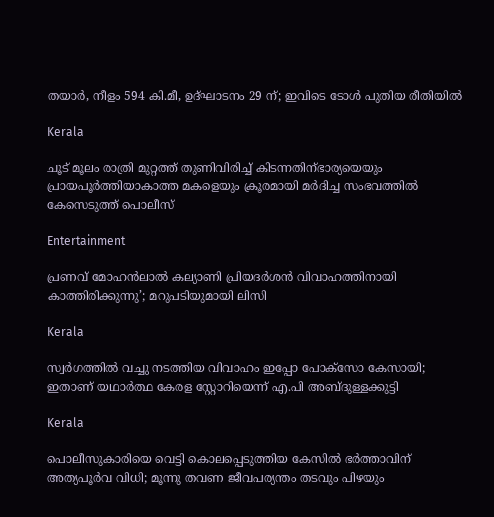തയാർ, നീളം 594 കി.മീ, ഉദ്ഘാടനം 29 ന്; ഇവിടെ ടോൾ പുതിയ രീതിയിൽ

Kerala

ചൂട് മൂലം രാത്രി മുറ്റത്ത് തുണിവിരിച്ച് കിടന്നതിന്ഭാര്യയെയും പ്രായപൂര്‍ത്തിയാകാത്ത മകളെയും ക്രൂരമായി മര്‍ദിച്ച സംഭവത്തില്‍ കേസെടുത്ത് പൊലീസ്

Entertainment

പ്രണവ് മോഹൻലാൽ കല്യാണി പ്രിയദർശൻ വിവാഹത്തിനായി കാത്തിരിക്കുന്നു’; മറുപടിയുമായി ലിസി

Kerala

സ്വർഗത്തിൽ വച്ചു നടത്തിയ വിവാഹം ഇപ്പോ പോക്സോ കേസായി; ഇതാണ് യഥാർത്ഥ കേരള സ്റ്റോറിയെന്ന് എ.പി അബ്ദുള്ളക്കുട്ടി

Kerala

പൊലീസുകാരിയെ വെട്ടി കൊലപ്പെടുത്തിയ കേസിൽ ഭർത്താവിന് അത്യപൂർവ വിധി; മൂന്നു തവണ ജീവപര്യന്തം തടവും പിഴയും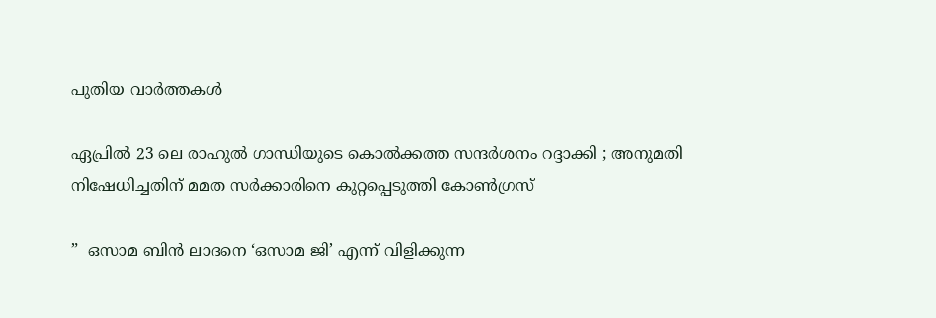പുതിയ വാര്‍ത്തകള്‍

ഏപ്രിൽ 23 ലെ രാഹുൽ ഗാന്ധിയുടെ കൊൽക്കത്ത സന്ദർശനം റദ്ദാക്കി ; അനുമതി നിഷേധിച്ചതിന് മമത സർക്കാരിനെ കുറ്റപ്പെടുത്തി കോൺഗ്രസ്

”  ഒസാമ ബിൻ ലാദനെ ‘ഒസാമ ജി’ എന്ന് വിളിക്കുന്ന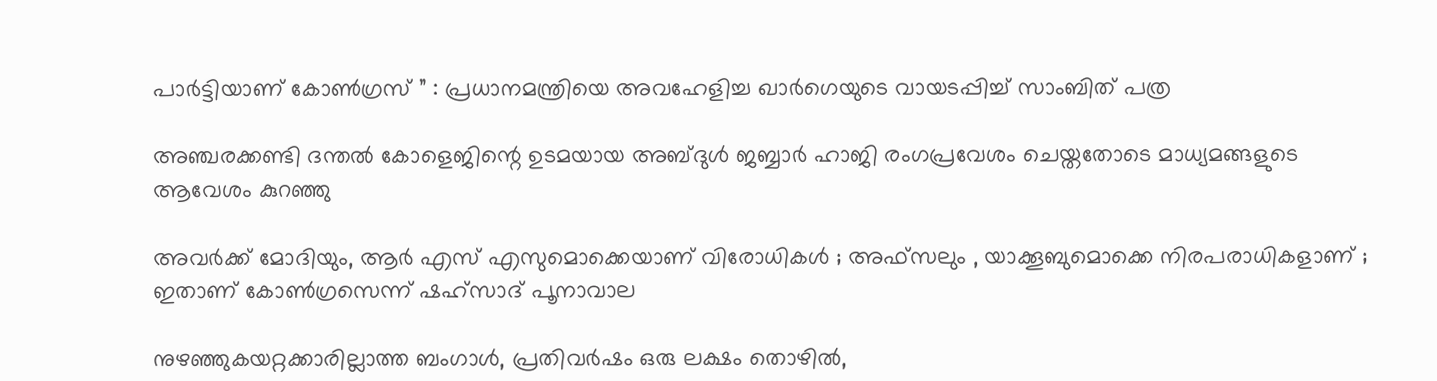പാർട്ടിയാണ് കോൺഗ്രസ് ” : പ്രധാനമന്ത്രിയെ അവഹേളിച്ച ഖാർഗെയുടെ വായടപ്പിച്ച് സാംബിത് പത്ര

അഞ്ചരക്കണ്ടി ദന്തല്‍ കോളെജിന്റെ ഉടമയായ അബ്ദുള്‍ ജബ്ബാര്‍ ഹാജി രംഗപ്രവേശം ചെയ്തതോടെ മാധ്യമങ്ങളുടെ ആവേശം കുറഞ്ഞു

അവർക്ക് മോദിയും, ആർ എസ് എസുമൊക്കെയാണ് വിരോധികൾ ; അഫ്‌സലും , യാക്കൂബുമൊക്കെ നിരപരാധികളാണ് ; ഇതാണ് കോൺഗ്രസെന്ന് ഷഹ്സാദ് പൂനാവാല

നുഴഞ്ഞുകയറ്റക്കാരില്ലാത്ത ബംഗാൾ, പ്രതിവർഷം ഒരു ലക്ഷം തൊഴിൽ,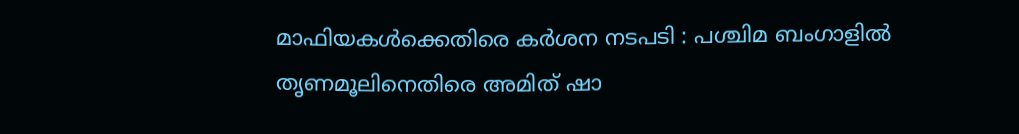മാഫിയകൾക്കെതിരെ കർശന നടപടി : പശ്ചിമ ബംഗാളിൽ തൃണമൂലിനെതിരെ അമിത് ഷാ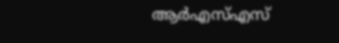ആർ‌എസ്‌എസ്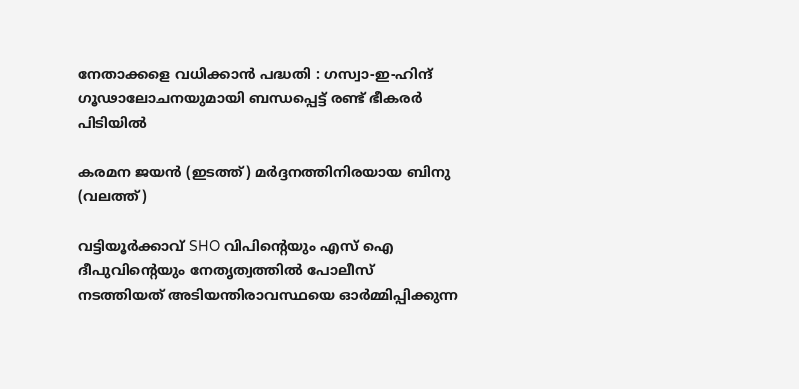നേതാക്കളെ വധിക്കാൻ പദ്ധതി : ഗസ്വാ-ഇ-ഹിന്ദ് ഗൂഢാലോചനയുമായി ബന്ധപ്പെട്ട് രണ്ട് ഭീകരർ പിടിയിൽ

കരമന ജയന്‍ (ഇടത്ത്) മര്‍ദ്ദനത്തിനിരയായ ബിനു (വലത്ത്)

വട്ടിയൂർക്കാവ് SHO വിപിന്റെയും എസ് ഐ ദീപുവിന്റെയും നേതൃത്വത്തിൽ പോലീസ് നടത്തിയത് അടിയന്തിരാവസ്ഥയെ ഓർമ്മിപ്പിക്കുന്ന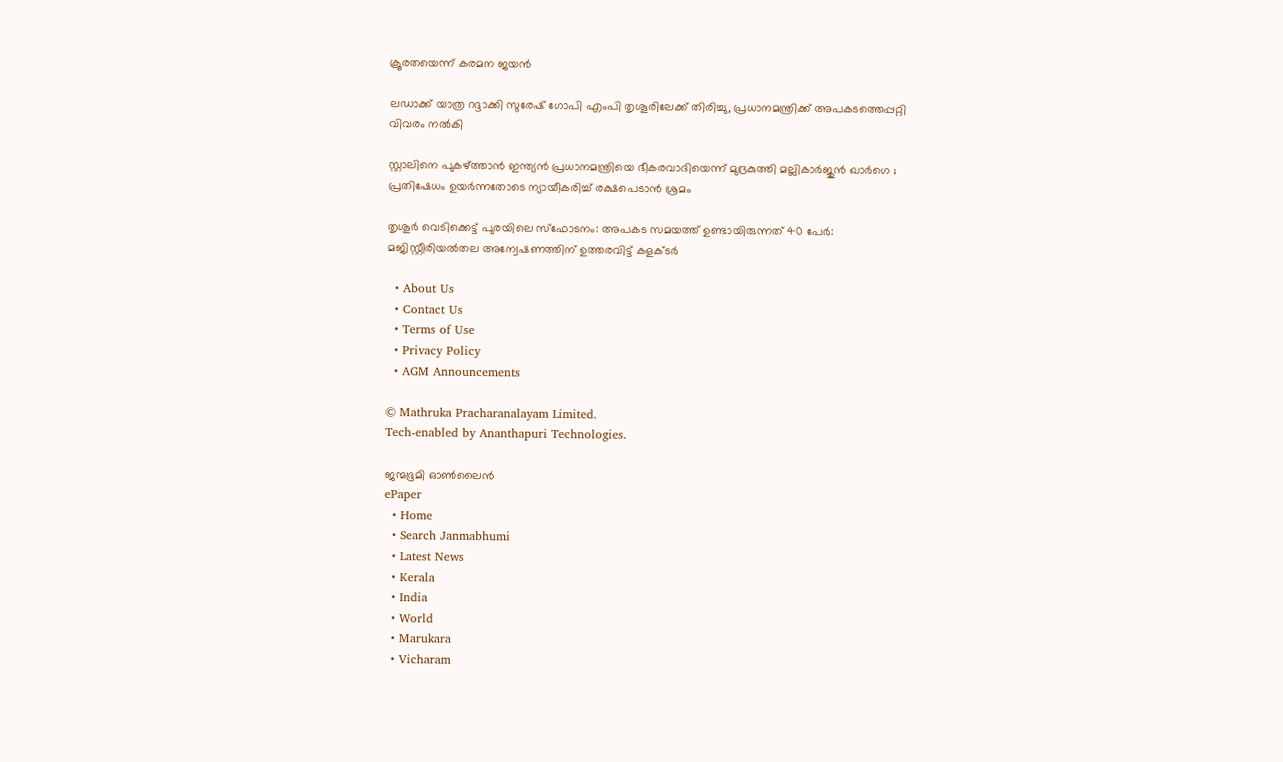ക്രൂരതയെന്ന് കരമന ജയന്‍

ലഡാക്ക് യാത്ര റദ്ദാക്കി സുരേഷ് ഗോപി എംപി തൃശൂരിലേക്ക് തിരിച്ചു, പ്രധാനമന്ത്രിക്ക് അപകടത്തെപ്പറ്റി വിവരം നൽകി

സ്റ്റാലിനെ പുകഴ്‌ത്താൻ ഇന്ത്യൻ പ്രധാനമന്ത്രിയെ ഭീകരവാദിയെന്ന് മുദ്രകുത്തി മല്ലികാർജുൻ ഖാർഗെ ; പ്രതിഷേധം ഉയർന്നതോടെ ന്യായീകരിച്ച് രക്ഷപെടാൻ ശ്രമം

തൃശൂർ വെടിക്കെട്ട് പുരയിലെ സ്‌ഫോടനം: അപകട സമയത്ത് ഉണ്ടായിരുന്നത് 40 പേർ: മജിസ്റ്റീരിയൽതല അന്വേഷണത്തിന് ഉത്തരവിട്ട് കളക്ടർ

  • About Us
  • Contact Us
  • Terms of Use
  • Privacy Policy
  • AGM Announcements

© Mathruka Pracharanalayam Limited.
Tech-enabled by Ananthapuri Technologies.

ജന്മഭൂമി ഓണ്‍ലൈന്‍
ePaper
  • Home
  • Search Janmabhumi
  • Latest News
  • Kerala
  • India
  • World
  • Marukara
  • Vicharam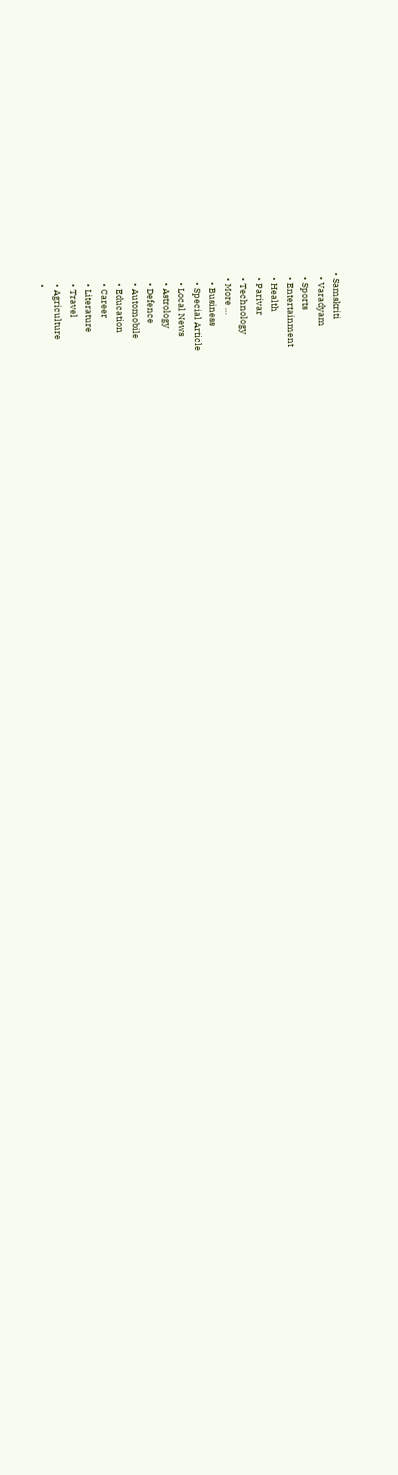• Samskriti
  • Varadyam
  • Sports
  • Entertainment
  • Health
  • Parivar
  • Technology
  • More …
    • Business
    • Special Article
    • Local News
    • Astrology
    • Defence
    • Automobile
    • Education
    • Career
    • Literature
    • Travel
    • Agriculture
    •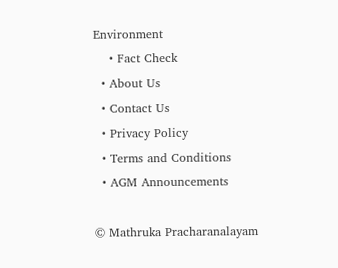Environment
    • Fact Check
  • About Us
  • Contact Us
  • Privacy Policy
  • Terms and Conditions
  • AGM Announcements

© Mathruka Pracharanalayam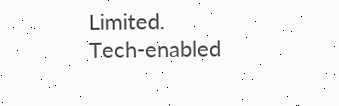Limited.
Tech-enabled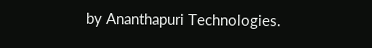by Ananthapuri Technologies.